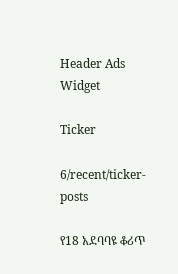Header Ads Widget

Ticker

6/recent/ticker-posts

የ18 አደባባዩ ቆሪጥ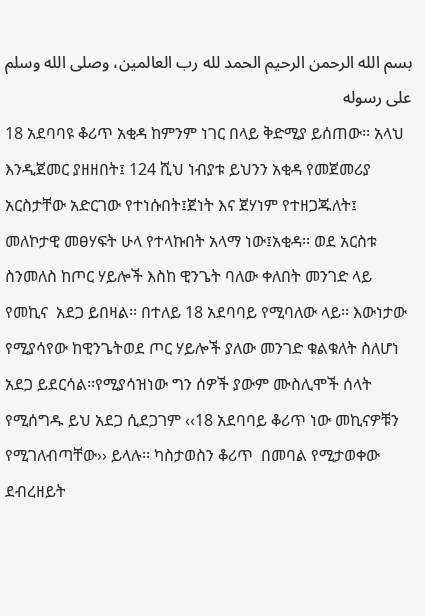بسم الله الرحمن الرحيم الحمد لله رب العالمين، وصلى الله وسلم على رسوله
18 አደባባዩ ቆሪጥ አቂዳ ከምንም ነገር በላይ ቅድሚያ ይሰጠው፡፡ አላህ እንዲጀመር ያዘዘበት፤ 124 ሺህ ነብያቱ ይህንን አቂዳ የመጀመሪያ አርስታቸው አድርገው የተነሱበት፤ጀነት እና ጀሃነም የተዘጋጁለት፤ መለኮታዊ መፀሃፍት ሁላ የተላኩበት አላማ ነው፤አቂዳ፡፡ ወደ አርስቱ ስንመለስ ከጦር ሃይሎች እስከ ዊንጌት ባለው ቀለበት መንገድ ላይ የመኪና  አደጋ ይበዛል፡፡ በተለይ 18 አደባባይ የሚባለው ላይ፡፡ እውነታው የሚያሳየው ከዊንጌትወደ ጦር ሃይሎች ያለው መንገድ ቁልቁለት ስለሆነ አደጋ ይደርሳል፡፡የሚያሳዝነው ግን ሰዎች ያውም ሙስሊሞች ሰላት የሚሰግዱ ይህ አደጋ ሲደጋገም ‹‹18 አደባባይ ቆሪጥ ነው መኪናዎቹን የሚገለብጣቸው›› ይላሉ፡፡ ካስታወስን ቆሪጥ  በመባል የሚታወቀው ደብረዘይት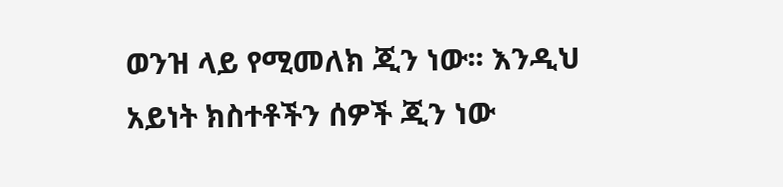ወንዝ ላይ የሚመለክ ጂን ነው፡፡ እንዲህ አይነት ክስተቶችን ሰዎች ጂን ነው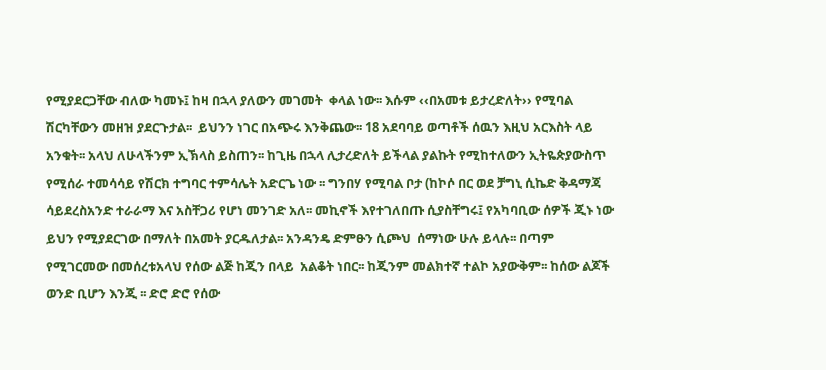የሚያደርጋቸው ብለው ካመኑ፤ ከዛ በኋላ ያለውን መገመት  ቀላል ነው፡፡ እሱም ‹‹በአመቱ ይታረድለት›› የሚባል ሽርካቸውን መዘዝ ያደርጉታል፡፡  ይህንን ነገር በአጭሩ እንቅጨው፡፡ 18 አደባባይ ወጣቶች ሰዉን እዚህ አርእስት ላይ  አንቁት፡፡ አላህ ለሁላችንም ኢኽላስ ይስጠን፡፡ ከጊዜ በኋላ ሊታረድለት ይችላል ያልኩት የሚከተለውን ኢትዬጵያውስጥ የሚሰራ ተመሳሳይ የሽርክ ተግባር ተምሳሌት አድርጌ ነው ፡፡ ግንበሃ የሚባል ቦታ (ከኮሶ በር ወደ ቻግኒ ሲኬድ ቅዳማጃ ሳይደረስአንድ ተራራማ እና አስቸጋሪ የሆነ መንገድ አለ፡፡ መኪኖች እየተገለበጡ ሲያስቸግሩ፤ የአካባቢው ሰዎች ጂኑ ነው ይህን የሚያደርገው በማለት በአመት ያርዱለታል፡፡ አንዳንዴ ድምፁን ሲጮህ  ሰማነው ሁሉ ይላሉ፡፡ በጣም የሚገርመው በመሰረቱአላህ የሰው ልጅ ከጂን በላይ  አልቆት ነበር፡፡ ከጂንም መልክተኛ ተልኮ አያውቅም፡፡ ከሰው ልጆች ወንድ ቢሆን እንጂ ፡፡ ድሮ ድሮ የሰው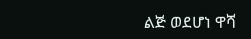ልጅ ወደሆነ ዋሻ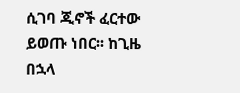ሲገባ ጂኖች ፈርተው ይወጡ ነበር፡፡ ከጊዜ በኋላ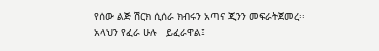የሰው ልጅ ሽርክ ሲሰራ ክብሩን አጣና ጂንን መፍራትጀመረ፡፡                አላህን የፈራ ሁሉ   ይፈራዋል፤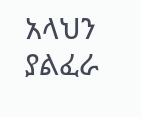አላህን ያልፈራ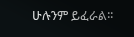ሁሉንም ይፈራል፡፡